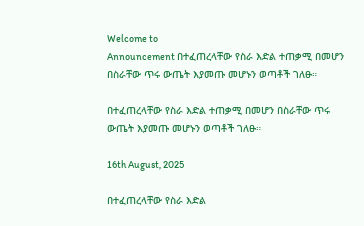Welcome to
Announcement በተፈጠረላቸው የስራ እድል ተጠቃሚ በመሆን በስራቸው ጥሩ ውጤት እያመጡ መሆኑን ወጣቶች ገለፁ።

በተፈጠረላቸው የስራ እድል ተጠቃሚ በመሆን በስራቸው ጥሩ ውጤት እያመጡ መሆኑን ወጣቶች ገለፁ።

16th August, 2025

በተፈጠረላቸው የስራ እድል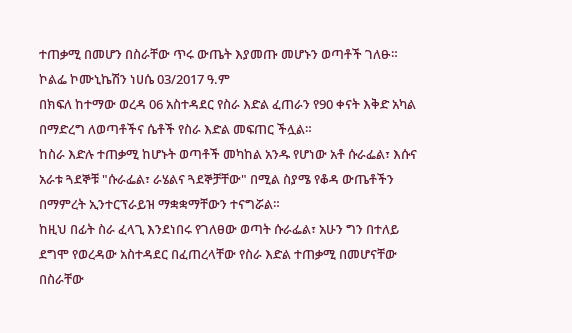ተጠቃሚ በመሆን በስራቸው ጥሩ ውጤት እያመጡ መሆኑን ወጣቶች ገለፁ።
ኮልፌ ኮሙኒኬሽን ነሀሴ 03/2017 ዓ.ም
በክፍለ ከተማው ወረዳ 06 አስተዳደር የስራ እድል ፈጠራን የ90 ቀናት እቅድ አካል በማድረግ ለወጣቶችና ሴቶች የስራ እድል መፍጠር ችሏል።
ከስራ እድሉ ተጠቃሚ ከሆኑት ወጣቶች መካከል አንዱ የሆነው አቶ ሱራፌል፣ እሱና አራቱ ጓደኞቹ "ሱራፌል፣ ራሄልና ጓደኞቻቸው" በሚል ስያሜ የቆዳ ውጤቶችን በማምረት ኢንተርፕራይዝ ማቋቋማቸውን ተናግሯል።
ከዚህ በፊት ስራ ፈላጊ እንደነበሩ የገለፀው ወጣት ሱራፌል፣ አሁን ግን በተለይ ደግሞ የወረዳው አስተዳደር በፈጠረላቸው የስራ እድል ተጠቃሚ በመሆናቸው በስራቸው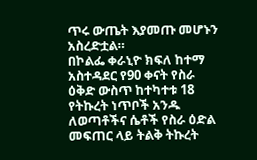ጥሩ ውጤት እያመጡ መሆኑን አስረድቷል።
በኮልፌ ቀራኒዮ ክፍለ ከተማ አስተዳደር የ90 ቀናት የስራ ዕቅድ ውስጥ ከተካተቱ 18 የትኩረት ነጥቦች አንዱ ለወጣቶችና ሴቶች የስራ ዕድል መፍጠር ላይ ትልቅ ትኩረት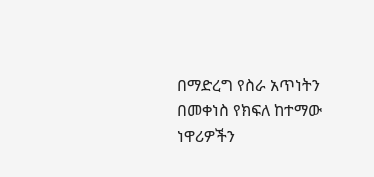በማድረግ የስራ አጥነትን በመቀነስ የክፍለ ከተማው ነዋሪዎችን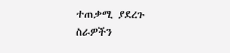ተጠቃሚ ያደረጉ ስራዎችን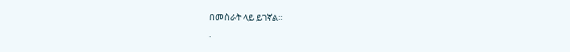በመስራት ላይ ይገኛል።
.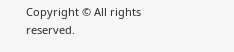Copyright © All rights reserved.